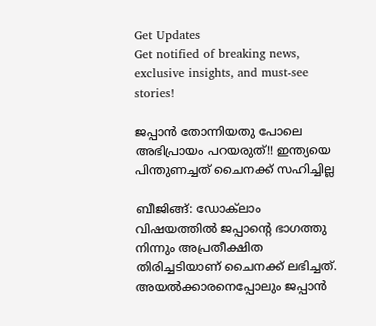Get Updates
Get notified of breaking news, exclusive insights, and must-see stories!

ജപ്പാന്‍ തോന്നിയതു പോലെ അഭിപ്രായം പറയരുത്!! ഇന്ത്യയെ പിന്തുണച്ചത് ചൈനക്ക് സഹിച്ചില്ല

ബീജിങ്ങ്: ഡോക്‌ലാം വിഷയത്തില്‍ ജപ്പാന്റെ ഭാഗത്തു നിന്നും അപ്രതീക്ഷിത തിരിച്ചടിയാണ് ചൈനക്ക് ലഭിച്ചത്. അയല്‍ക്കാരനെപ്പോലും ജപ്പാന്‍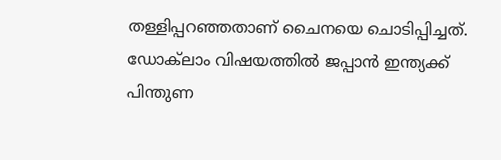തള്ളിപ്പറഞ്ഞതാണ് ചൈനയെ ചൊടിപ്പിച്ചത്. ഡോക്‌ലാം വിഷയത്തില്‍ ജപ്പാന്‍ ഇന്ത്യക്ക് പിന്തുണ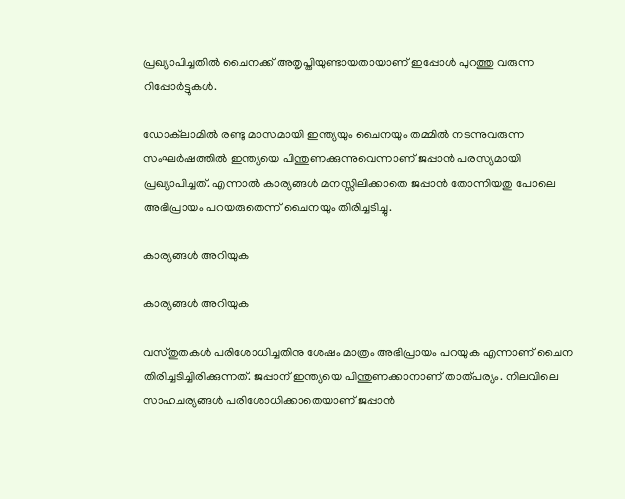പ്രഖ്യാപിച്ചതില്‍ ചൈനക്ക് അതൃപ്തിയുണ്ടായതായാണ് ഇപ്പോള്‍ പുറത്തു വരുന്ന റിപ്പോര്‍ട്ടുകള്‍.

ഡോക്‌ലാമില്‍ രണ്ടു മാസമായി ഇന്ത്യയും ചൈനയും തമ്മില്‍ നടന്നുവരുന്ന സംഘര്‍ഷത്തില്‍ ഇന്ത്യയെ പിന്തുണക്കുന്നുവെന്നാണ് ജപ്പാന്‍ പരസ്യമായി പ്രഖ്യാപിച്ചത്. എന്നാല്‍ കാര്യങ്ങള്‍ മനസ്സിലിക്കാതെ ജപ്പാന്‍ തോന്നിയതു പോലെ അഭിപ്രായം പറയരുതെന്ന് ചൈനയും തിരിച്ചടിച്ചു.

കാര്യങ്ങള്‍ അറിയുക

കാര്യങ്ങള്‍ അറിയുക

വസ്തുതകള്‍ പരിശോധിച്ചതിനു ശേഷം മാത്രം അഭിപ്രായം പറയുക എന്നാണ് ചൈന തിരിച്ചടിച്ചിരിക്കുന്നത്. ജപ്പാന് ഇന്ത്യയെ പിന്തുണക്കാനാണ് താത്പര്യം. നിലവിലെ സാഹചര്യങ്ങള്‍ പരിശോധിക്കാതെയാണ് ജപ്പാന്‍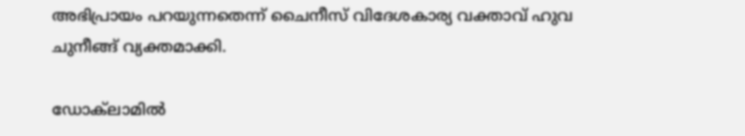അഭിപ്രായം പറയുന്നതെന്ന് ചൈനീസ് വിദേശകാര്യ വക്താവ് ഹുവ ചുനീങ്ങ് വ്യക്തമാക്കി.

ഡോക്‌ലാമില്‍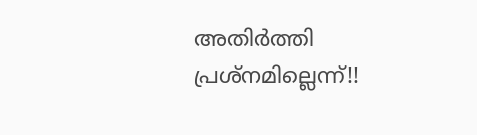അതിര്‍ത്തി പ്രശ്‌നമില്ലെന്ന്!!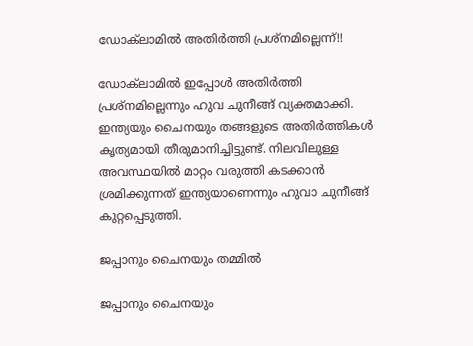ഡോക്‌ലാമില്‍ അതിര്‍ത്തി പ്രശ്‌നമില്ലെന്ന്!!

ഡോക്‌ലാമില്‍ ഇപ്പോള്‍ അതിര്‍ത്തി പ്രശ്‌നമില്ലെന്നും ഹുവ ചുനീങ്ങ് വ്യക്തമാക്കി. ഇന്ത്യയും ചൈനയും തങ്ങളുടെ അതിര്‍ത്തികള്‍ കൃത്യമായി തീരുമാനിച്ചിട്ടുണ്ട്. നിലവിലുള്ള അവസ്ഥയില്‍ മാറ്റം വരുത്തി കടക്കാന്‍ ശ്രമിക്കുന്നത് ഇന്ത്യയാണെന്നും ഹുവാ ചുനീങ്ങ് കുറ്റപ്പെടുത്തി.

ജപ്പാനും ചൈനയും തമ്മിൽ

ജപ്പാനും ചൈനയും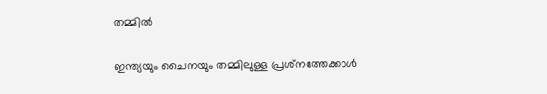തമ്മിൽ

ഇന്ത്യയും ചൈനയും തമ്മിലുള്ള പ്രശ്‌നത്തേക്കാൾ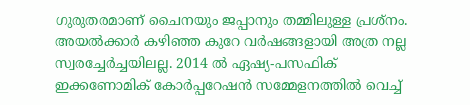ഗുരുതരമാണ് ചൈനയും ജപ്പാനും തമ്മിലുള്ള പ്രശ്‌നം. അയൽക്കാർ കഴിഞ്ഞ കുറേ വർഷങ്ങളായി അത്ര നല്ല സ്വരച്ചേർച്ചയിലല്ല. 2014 ൽ ഏഷ്യ-പസഫിക് ഇക്കണോമിക് കോർപ്പറേഷൻ സമ്മേളനത്തിൽ വെച്ച്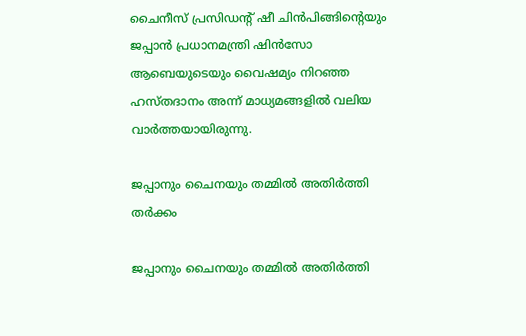ചൈനീസ് പ്രസിഡന്റ് ഷീ ചിൻപിങ്ങിന്റെയും ജപ്പാൻ പ്രധാനമന്ത്രി ഷിൻസോ ആബെയുടെയും വൈഷമ്യം നിറഞ്ഞ ഹസ്തദാനം അന്ന് മാധ്യമങ്ങളിൽ വലിയ വാർത്തയായിരുന്നു.

ജപ്പാനും ചൈനയും തമ്മില്‍ അതിര്‍ത്തി തര്‍ക്കം

ജപ്പാനും ചൈനയും തമ്മില്‍ അതിര്‍ത്തി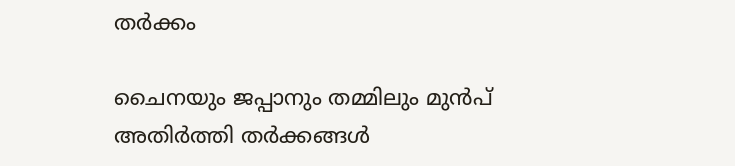തര്‍ക്കം

ചൈനയും ജപ്പാനും തമ്മിലും മുന്‍പ് അതിര്‍ത്തി തര്‍ക്കങ്ങള്‍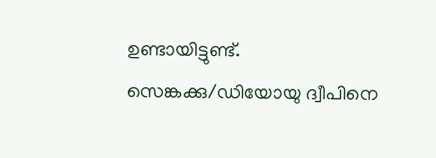ഉണ്ടായിട്ടുണ്ട്. സെങ്കക്കു/ഡിയോയു ദ്വീപിനെ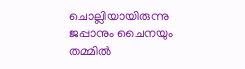ചൊല്ലിയായിരുന്നു ജപ്പാനും ചൈനയും തമ്മില്‍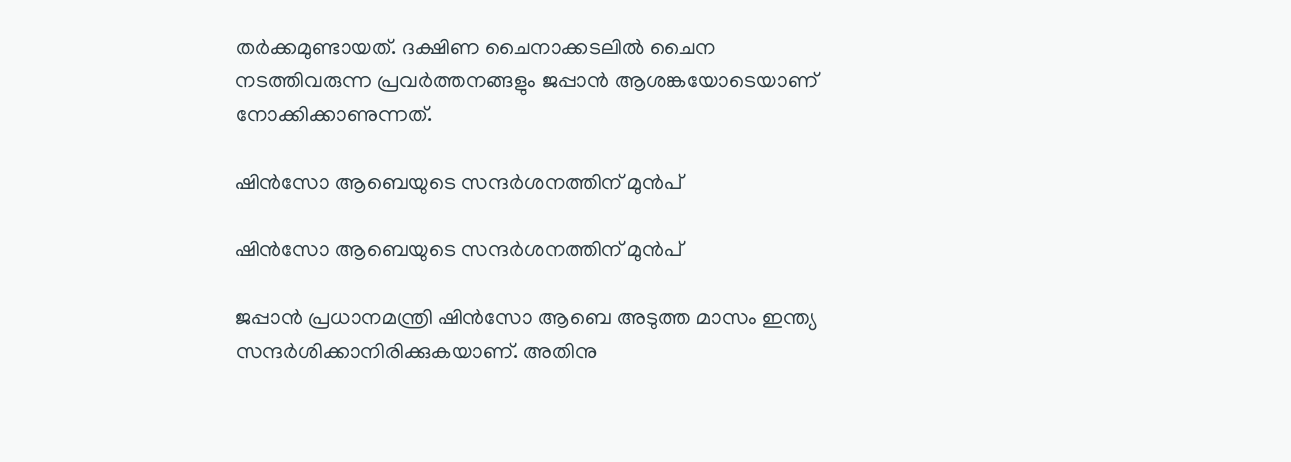തര്‍ക്കമുണ്ടായത്. ദക്ഷിണ ചൈനാക്കടലില്‍ ചൈന നടത്തിവരുന്ന പ്രവര്‍ത്തനങ്ങളും ജപ്പാന്‍ ആശങ്കയോടെയാണ് നോക്കിക്കാണുന്നത്.

ഷിന്‍സോ ആബെയുടെ സന്ദര്‍ശനത്തിന് മുന്‍പ്

ഷിന്‍സോ ആബെയുടെ സന്ദര്‍ശനത്തിന് മുന്‍പ്

ജപ്പാന്‍ പ്രധാനമന്ത്രി ഷിന്‍സോ ആബെ അടുത്ത മാസം ഇന്ത്യ സന്ദര്‍ശിക്കാനിരിക്കുകയാണ്. അതിനു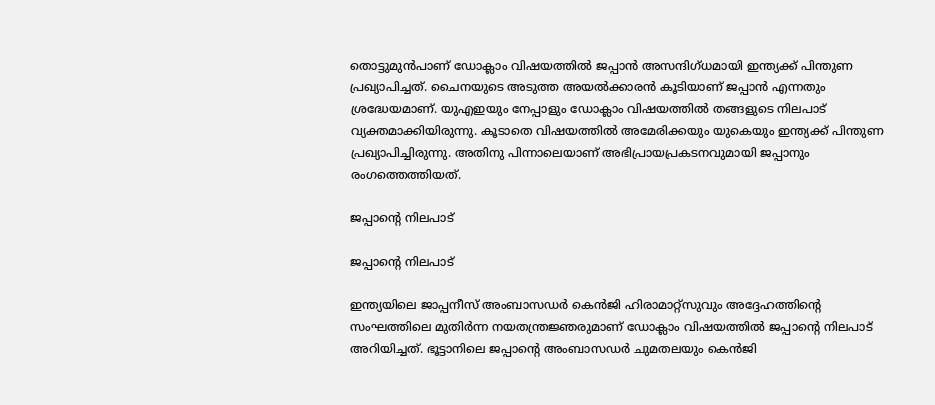തൊട്ടുമുന്‍പാണ് ഡോക്ലാം വിഷയത്തില്‍ ജപ്പാന്‍ അസന്ദിഗ്ധമായി ഇന്ത്യക്ക് പിന്തുണ പ്രഖ്യാപിച്ചത്. ചൈനയുടെ അടുത്ത അയല്‍ക്കാരന്‍ കൂടിയാണ് ജപ്പാന്‍ എന്നതും ശ്രദ്ധേയമാണ്. യുഎഇയും നേപ്പാളും ഡോക്ലാം വിഷയത്തില്‍ തങ്ങളുടെ നിലപാട് വ്യക്തമാക്കിയിരുന്നു. കൂടാതെ വിഷയത്തില്‍ അമേരിക്കയും യുകെയും ഇന്ത്യക്ക് പിന്തുണ പ്രഖ്യാപിച്ചിരുന്നു. അതിനു പിന്നാലെയാണ് അഭിപ്രായപ്രകടനവുമായി ജപ്പാനും രംഗത്തെത്തിയത്.

ജപ്പാന്റെ നിലപാട്

ജപ്പാന്റെ നിലപാട്

ഇന്ത്യയിലെ ജാപ്പനീസ് അംബാസഡര്‍ കെന്‍ജി ഹിരാമാറ്റ്സുവും അദ്ദേഹത്തിന്റെ സംഘത്തിലെ മുതിര്‍ന്ന നയതന്ത്രജ്ഞരുമാണ് ഡോക്ലാം വിഷയത്തില്‍ ജപ്പാന്റെ നിലപാട് അറിയിച്ചത്. ഭൂട്ടാനിലെ ജപ്പാന്റെ അംബാസഡര്‍ ചുമതലയും കെന്‍ജി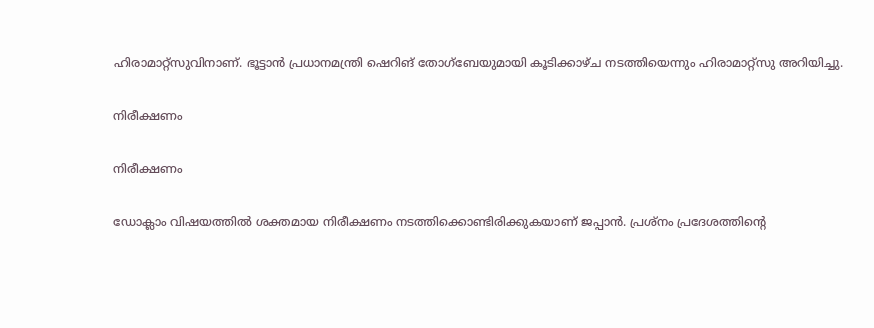ഹിരാമാറ്റ്സുവിനാണ്. ഭൂട്ടാന്‍ പ്രധാനമന്ത്രി ഷെറിങ് തോഗ്ബേയുമായി കൂടിക്കാഴ്ച നടത്തിയെന്നും ഹിരാമാറ്റ്സു അറിയിച്ചു.

നിരീക്ഷണം

നിരീക്ഷണം

ഡോക്ലാം വിഷയത്തില്‍ ശക്തമായ നിരീക്ഷണം നടത്തിക്കൊണ്ടിരിക്കുകയാണ് ജപ്പാന്‍. പ്രശ്നം പ്രദേശത്തിന്റെ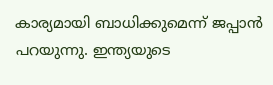കാര്യമായി ബാധിക്കുമെന്ന് ജപ്പാന്‍ പറയുന്നു. ഇന്ത്യയുടെ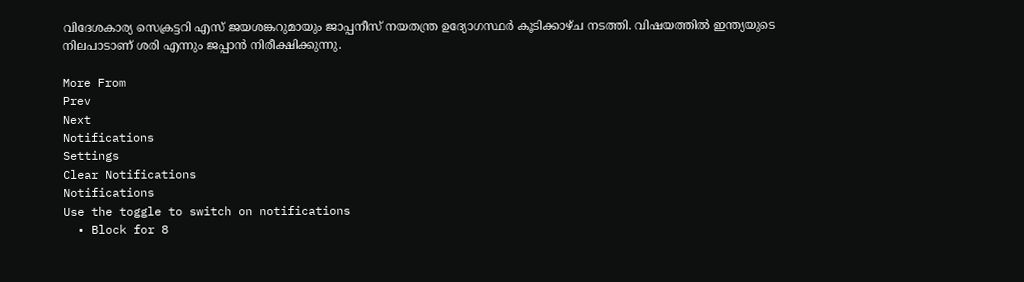വിദേശകാര്യ സെക്രട്ടറി എസ് ജയശങ്കറുമായും ജാപ്പനീസ് നയതന്ത്ര ഉദ്യോഗസ്ഥര്‍ കൂടിക്കാഴ്ച നടത്തി. വിഷയത്തില്‍ ഇന്ത്യയുടെ നിലപാടാണ് ശരി എന്നും ജപ്പാന്‍ നിരീക്ഷിക്കുന്നു.

More From
Prev
Next
Notifications
Settings
Clear Notifications
Notifications
Use the toggle to switch on notifications
  • Block for 8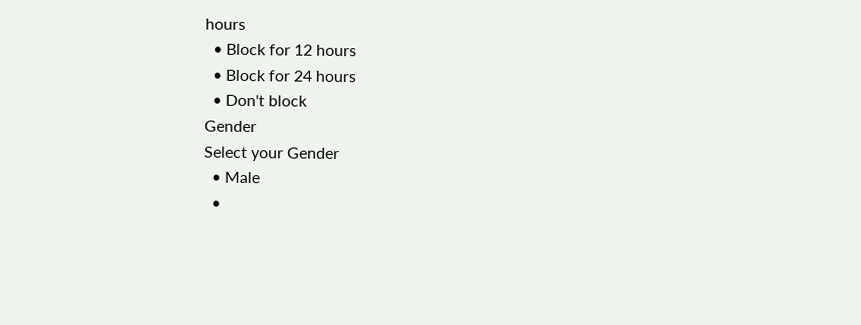hours
  • Block for 12 hours
  • Block for 24 hours
  • Don't block
Gender
Select your Gender
  • Male
  •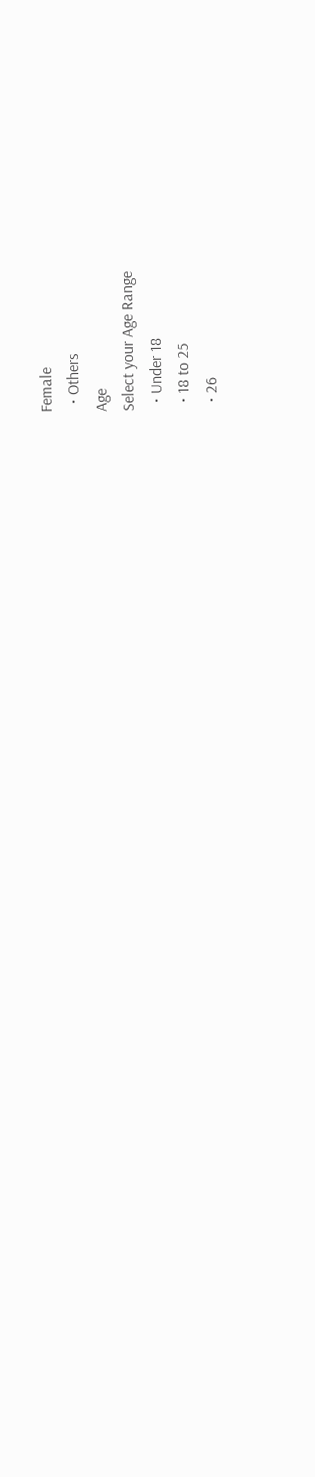Female
  • Others
Age
Select your Age Range
  • Under 18
  • 18 to 25
  • 26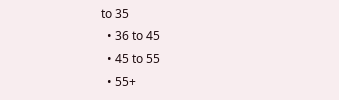to 35
  • 36 to 45
  • 45 to 55
  • 55+